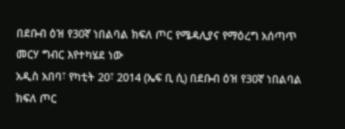በደቡብ ዕዝ የ30ኛ ነበልባል ክፍለ ጦር የሜዳሊያና የማዕረግ አሰጣጥ መርሃ ግብር እየተካሄደ ነው
አዲስ አበባ፣ የካቲት 20፣ 2014 (ኤፍ ቢ ሲ) በደቡብ ዕዝ የ30ኛ ነበልባል ክፍለ ጦር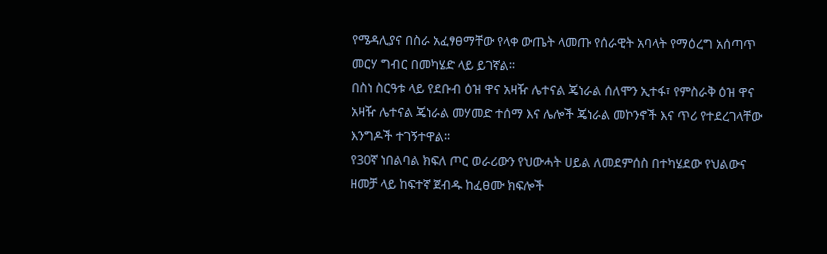የሜዳሊያና በስራ አፈፃፀማቸው የላቀ ውጤት ላመጡ የሰራዊት አባላት የማዕረግ አሰጣጥ መርሃ ግብር በመካሄድ ላይ ይገኛል፡፡
በስነ ስርዓቱ ላይ የደቡብ ዕዝ ዋና አዛዥ ሌተናል ጄነራል ሰለሞን ኢተፋ፣ የምስራቅ ዕዝ ዋና አዛዥ ሌተናል ጄነራል መሃመድ ተሰማ እና ሌሎች ጄነራል መኮንኖች እና ጥሪ የተደረገላቸው እንግዶች ተገኝተዋል፡፡
የ30ኛ ነበልባል ክፍለ ጦር ወራሪውን የህውሓት ሀይል ለመደምሰስ በተካሄደው የህልውና ዘመቻ ላይ ከፍተኛ ጀብዱ ከፈፀሙ ክፍሎች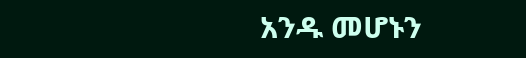አንዱ መሆኑን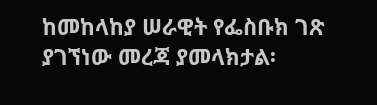ከመከላከያ ሠራዊት የፌስቡክ ገጽ ያገኘነው መረጃ ያመላክታል፡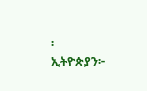፡
ኢትዮጵያን፦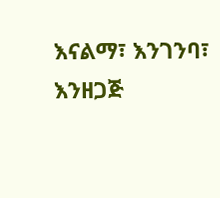እናልማ፣ እንገንባ፣ እንዘጋጅ